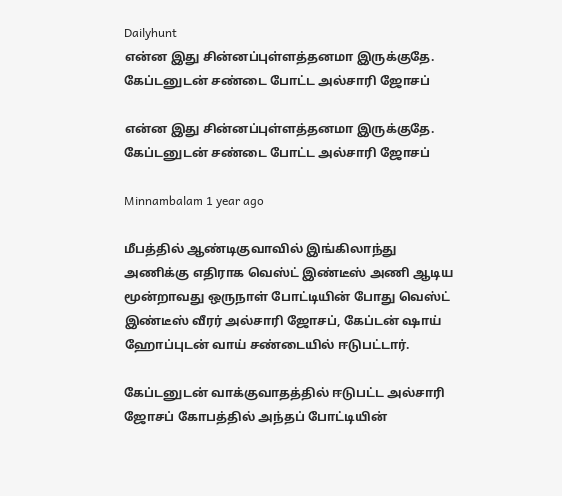Dailyhunt
என்ன இது சின்னப்புள்ளத்தனமா இருக்குதே. கேப்டனுடன் சண்டை போட்ட அல்சாரி ஜோசப்

என்ன இது சின்னப்புள்ளத்தனமா இருக்குதே. கேப்டனுடன் சண்டை போட்ட அல்சாரி ஜோசப்

Minnambalam 1 year ago

மீபத்தில் ஆண்டிகுவாவில் இங்கிலாந்து அணிக்கு எதிராக வெஸ்ட் இண்டீஸ் அணி ஆடிய மூன்றாவது ஒருநாள் போட்டியின் போது வெஸ்ட் இண்டீஸ் வீரர் அல்சாரி ஜோசப், கேப்டன் ஷாய் ஹோப்புடன் வாய் சண்டையில் ஈடுபட்டார்.

கேப்டனுடன் வாக்குவாதத்தில் ஈடுபட்ட அல்சாரி ஜோசப் கோபத்தில் அந்தப் போட்டியின்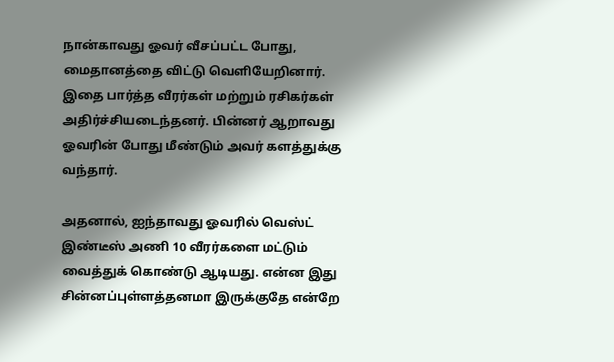நான்காவது ஓவர் வீசப்பட்ட போது, மைதானத்தை விட்டு வெளியேறினார். இதை பார்த்த வீரர்கள் மற்றும் ரசிகர்கள் அதிர்ச்சியடைந்தனர். பின்னர் ஆறாவது ஓவரின் போது மீண்டும் அவர் களத்துக்கு வந்தார்.

அதனால், ஐந்தாவது ஓவரில் வெஸ்ட் இண்டீஸ் அணி 10 வீரர்களை மட்டும் வைத்துக் கொண்டு ஆடியது. என்ன இது சின்னப்புள்ளத்தனமா இருக்குதே என்றே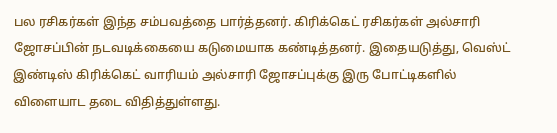பல ரசிகர்கள் இந்த சம்பவத்தை பார்த்தனர். கிரிக்கெட் ரசிகர்கள் அல்சாரி ஜோசப்பின் நடவடிக்கையை கடுமையாக கண்டித்தனர். இதையடுத்து, வெஸ்ட் இண்டிஸ் கிரிக்கெட் வாரியம் அல்சாரி ஜோசப்புக்கு இரு போட்டிகளில் விளையாட தடை விதித்துள்ளது.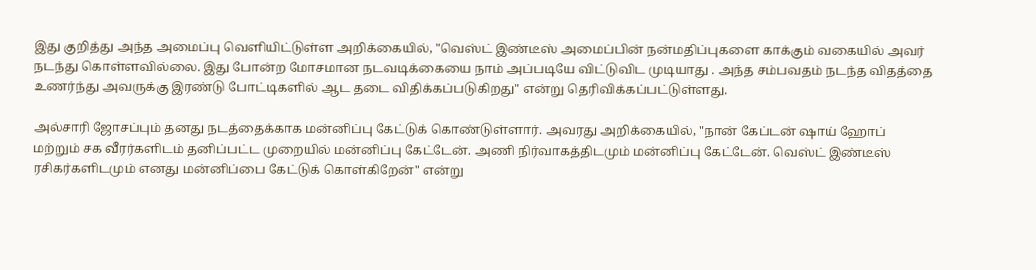இது குறித்து அந்த அமைப்பு வெளியிட்டுள்ள அறிக்கையில், "வெஸ்ட் இண்டீஸ் அமைப்பின் நன்மதிப்புகளை காக்கும் வகையில் அவர் நடந்து கொள்ளவில்லை. இது போன்ற மோசமான நடவடிக்கையை நாம் அப்படியே விட்டுவிட முடியாது . அந்த சம்பவதம் நடந்த விதத்தை உணர்ந்து அவருக்கு இரண்டு போட்டிகளில் ஆட தடை விதிக்கப்படுகிறது" என்று தெரிவிக்கப்பட்டுள்ளது.

அல்சாரி ஜோசப்பும் தனது நடத்தைக்காக மன்னிப்பு கேட்டுக் கொண்டுள்ளார். அவரது அறிக்கையில், "நான் கேப்டன் ஷாய் ஹோப் மற்றும் சக வீரர்களிடம் தனிப்பட்ட முறையில் மன்னிப்பு கேட்டேன். அணி நிர்வாகத்திடமும் மன்னிப்பு கேட்டேன். வெஸ்ட் இண்டீஸ் ரசிகர்களிடமும் எனது மன்னிப்பை கேட்டுக் கொள்கிறேன்" என்று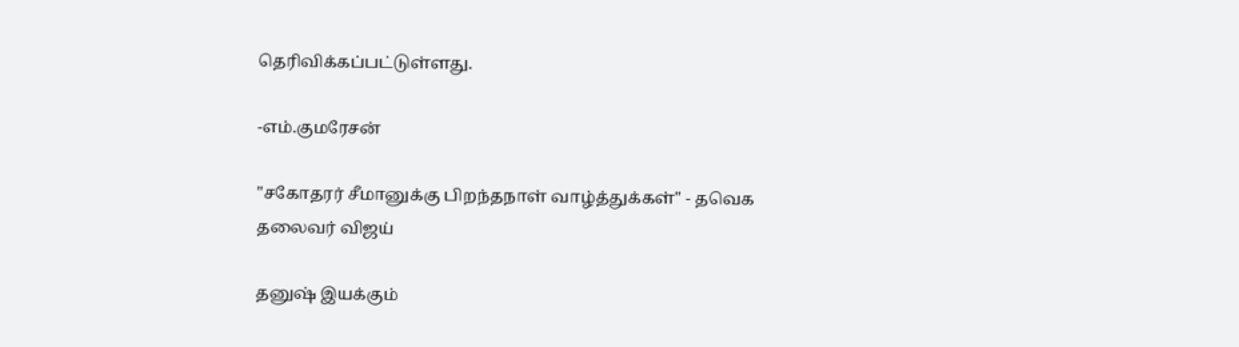தெரிவிக்கப்பட்டுள்ளது.

-எம்.குமரேசன்

"சகோதரர் சீமானுக்கு பிறந்தநாள் வாழ்த்துக்கள்" - தவெக தலைவர் விஜய்

தனுஷ் இயக்கும்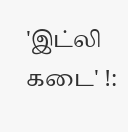'இட்லி கடை' !: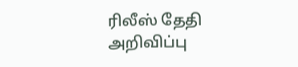ரிலீஸ் தேதி அறிவிப்பு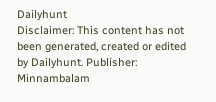Dailyhunt
Disclaimer: This content has not been generated, created or edited by Dailyhunt. Publisher: Minnambalam